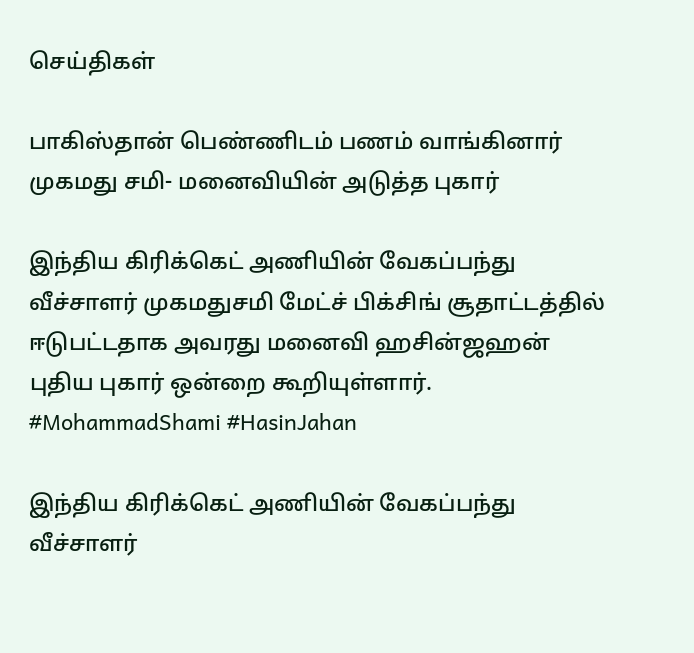செய்திகள்

பாகிஸ்தான் பெண்ணிடம் பணம் வாங்கினார் முகமது சமி- மனைவியின் அடுத்த புகார்

இந்திய கிரிக்கெட் அணியின் வேகப்பந்து வீச்சாளர் முகமதுசமி மேட்ச் பிக்சிங் சூதாட்டத்தில் ஈடுபட்டதாக அவரது மனைவி ஹசின்ஜஹன் புதிய புகார் ஒன்றை கூறியுள்ளார். #MohammadShami #HasinJahan

இந்திய கிரிக்கெட் அணியின் வேகப்பந்து வீச்சாளர்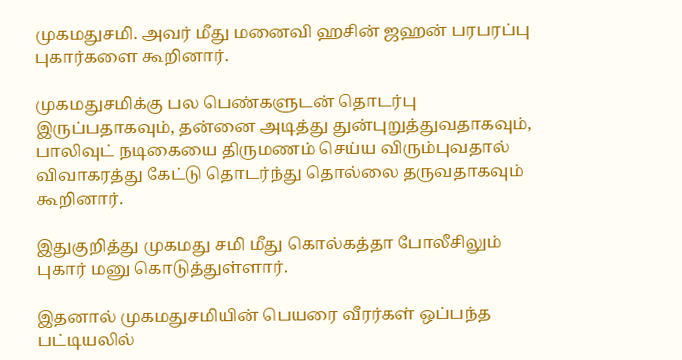முகமதுசமி. அவர் மீது மனைவி ஹசின் ஜஹன் பரபரப்பு புகார்களை கூறினார்.

முகமதுசமிக்கு பல பெண்களுடன் தொடர்பு இருப்பதாகவும், தன்னை அடித்து துன்புறுத்துவதாகவும், பாலிவுட் நடிகையை திருமணம் செய்ய விரும்புவதால் விவாகரத்து கேட்டு தொடர்ந்து தொல்லை தருவதாகவும் கூறினார்.

இதுகுறித்து முகமது சமி மீது கொல்கத்தா போலீசிலும் புகார் மனு கொடுத்துள்ளார்.

இதனால் முகமதுசமியின் பெயரை வீரர்கள் ஒப்பந்த பட்டியலில்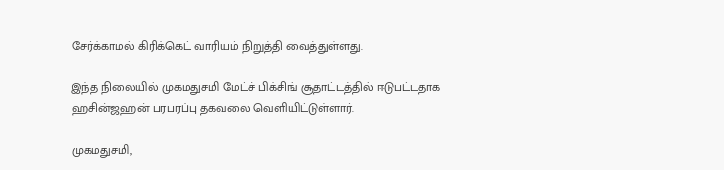சேர்க்காமல் கிரிக்கெட் வாரியம் நிறுத்தி வைத்துள்ளது.

இந்த நிலையில் முகமதுசமி மேட்ச் பிக்சிங் சூதாட்டத்தில் ஈடுபட்டதாக ஹசின்ஜஹன் பரபரப்பு தகவலை வெளியிட்டுள்ளார்.

முகமதுசமி,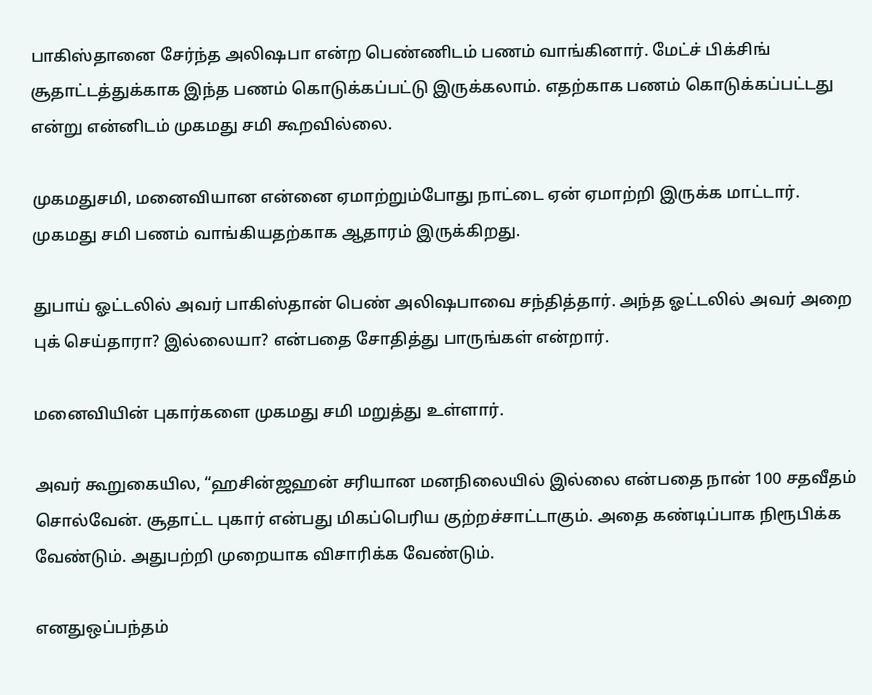பாகிஸ்தானை சேர்ந்த அலி‌ஷபா என்ற பெண்ணிடம் பணம் வாங்கினார். மேட்ச் பிக்சிங் சூதாட்டத்துக்காக இந்த பணம் கொடுக்கப்பட்டு இருக்கலாம். எதற்காக பணம் கொடுக்கப்பட்டது என்று என்னிடம் முகமது சமி கூறவில்லை.

முகமதுசமி, மனைவியான என்னை ஏமாற்றும்போது நாட்டை ஏன் ஏமாற்றி இருக்க மாட்டார். முகமது சமி பணம் வாங்கியதற்காக ஆதாரம் இருக்கிறது.

துபாய் ஓட்டலில் அவர் பாகிஸ்தான் பெண் அலி‌ஷபாவை சந்தித்தார். அந்த ஓட்டலில் அவர் அறை புக் செய்தாரா? இல்லையா? என்பதை சோதித்து பாருங்கள் என்றார்.

மனைவியின் புகார்களை முகமது சமி மறுத்து உள்ளார்.

அவர் கூறுகையில, “ஹசின்ஜஹன் சரியான மனநிலையில் இல்லை என்பதை நான் 100 சதவீதம் சொல்வேன். சூதாட்ட புகார் என்பது மிகப்பெரிய குற்றச்சாட்டாகும். அதை கண்டிப்பாக நிரூபிக்க வேண்டும். அதுபற்றி முறையாக விசாரிக்க வேண்டும்.

எனதுஒப்பந்தம்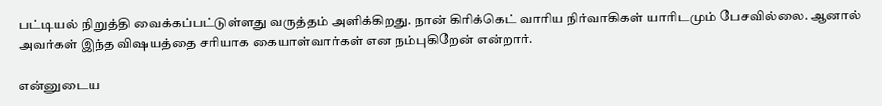பட்டியல் நிறுத்தி வைக்கப்பட்டுள்ளது வருத்தம் அளிக்கிறது. நான் கிரிக்கெட் வாரிய நிர்வாகிகள் யாரிடமும் பேசவில்லை. ஆனால் அவர்கள் இந்த வி‌ஷயத்தை சரியாக கையாள்வார்கள் என நம்புகிறேன் என்றார்.

என்னுடைய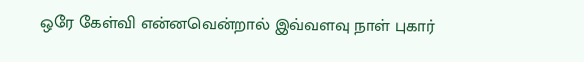ஒரே கேள்வி என்னவென்றால் இவ்வளவு நாள் புகார்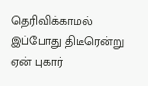தெரிவிக்காமல் இப்போது திடீரென்று ஏன் புகார்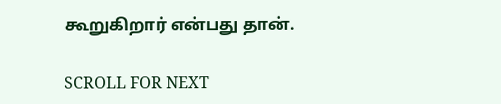கூறுகிறார் என்பது தான்.

SCROLL FOR NEXT